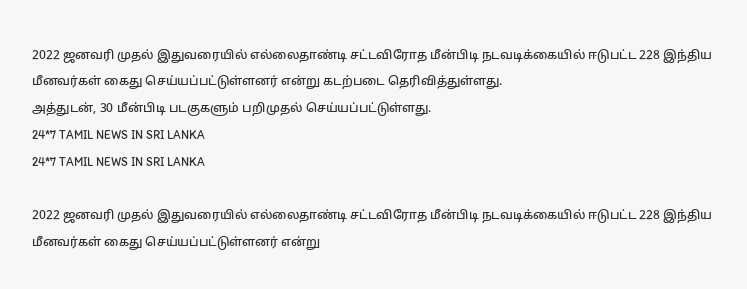2022 ஜனவரி முதல் இதுவரையில் எல்லைதாண்டி சட்டவிரோத மீன்பிடி நடவடிக்கையில் ஈடுபட்ட 228 இந்திய மீனவர்கள் கைது செய்யப்பட்டுள்ளனர் என்று கடற்படை தெரிவித்துள்ளது.
அத்துடன், 30 மீன்பிடி படகுகளும் பறிமுதல் செய்யப்பட்டுள்ளது.
24*7 TAMIL NEWS IN SRI LANKA
24*7 TAMIL NEWS IN SRI LANKA

2022 ஜனவரி முதல் இதுவரையில் எல்லைதாண்டி சட்டவிரோத மீன்பிடி நடவடிக்கையில் ஈடுபட்ட 228 இந்திய மீனவர்கள் கைது செய்யப்பட்டுள்ளனர் என்று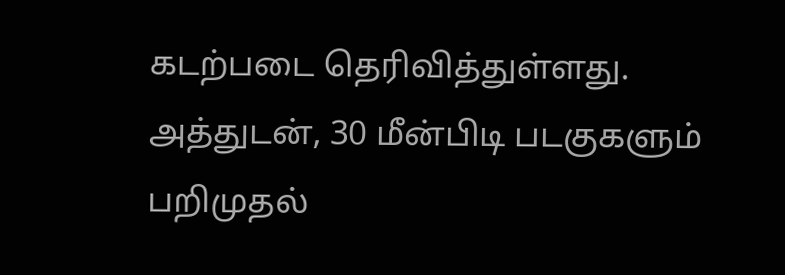கடற்படை தெரிவித்துள்ளது.
அத்துடன், 30 மீன்பிடி படகுகளும் பறிமுதல்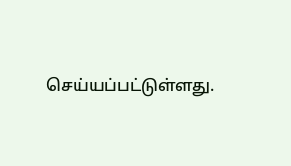செய்யப்பட்டுள்ளது.